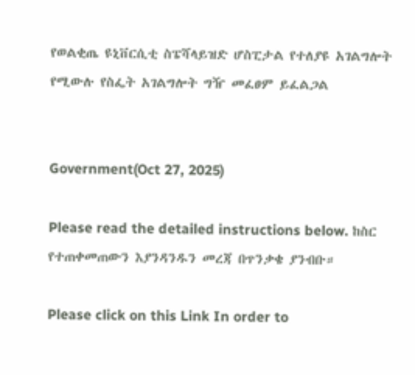የወልቂጤ ዩኒቨርሲቲ ስፔሻላይዝድ ሆስፒታል የተለያዩ አገልግሎት የሚውሉ የስፌት አገልግሎት ግዥ መፈፀም ይፈልጋል


Government(Oct 27, 2025)

Please read the detailed instructions below. ከስር የተጠቀመጠውን እያንዳንዱን መረጃ በጥንቃቄ ያንብቡ።

Please click on this Link In order to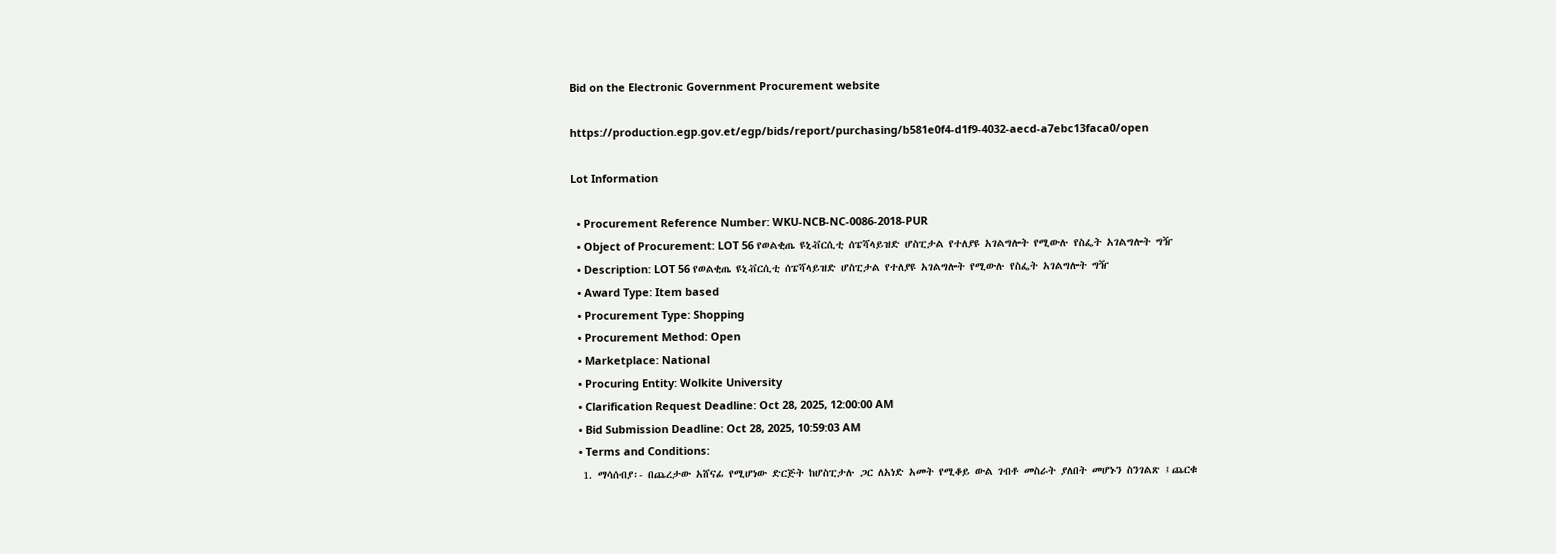Bid on the Electronic Government Procurement website

https://production.egp.gov.et/egp/bids/report/purchasing/b581e0f4-d1f9-4032-aecd-a7ebc13faca0/open

Lot Information

  • Procurement Reference Number: WKU-NCB-NC-0086-2018-PUR
  • Object of Procurement: LOT 56 የወልቂጤ ዩኒቭርሲቲ ሰፔሻላይዝድ ሆስፒታል የተለያዩ አገልግሎት የሚውሉ የስፌት አገልግሎት ግዥ
  • Description: LOT 56 የወልቂጤ ዩኒቭርሲቲ ሰፔሻላይዝድ ሆስፒታል የተለያዩ አገልግሎት የሚውሉ የስፌት አገልግሎት ግዥ
  • Award Type: Item based
  • Procurement Type: Shopping
  • Procurement Method: Open
  • Marketplace: National
  • Procuring Entity: Wolkite University
  • Clarification Request Deadline: Oct 28, 2025, 12:00:00 AM
  • Bid Submission Deadline: Oct 28, 2025, 10:59:03 AM
  • Terms and Conditions:
  1. ማሳሰብያ፡- በጨረታው አሸናፊ የሚሆነው ድርጅት ከሆስፒታሉ ጋር ለአነድ አመት የሚቆይ ውል ገብቶ መስራት ያለበት መሆኑን ስንገልጽ ፤ጨርቁ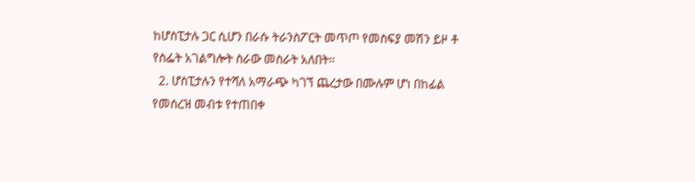ከሆስፒታሉ ጋር ሲሆን በራሱ ትራንስፖርት መጥጦ የመስፍያ መሽን ይዞ ቶ የስፌት አገልግሎት ስራው መስራት አለበት።
  2. ሆስፒታሉን የተሻለ አማራጭ ካገኘ ጨረታው በሙሉም ሆነ በከፊል የመሰረዝ መብቱ የተጠበቀ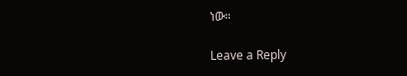ነው።

Leave a Reply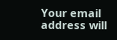Your email address will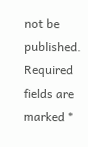not be published. Required fields are marked *